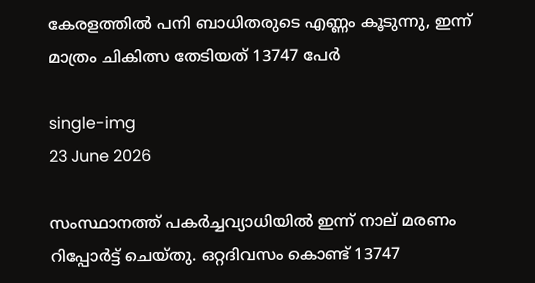കേരളത്തിൽ പനി ബാധിതരുടെ എണ്ണം കൂടുന്നു, ഇന്ന് മാത്രം ചികിത്സ തേടിയത് 13747 പേർ

single-img
23 June 2026

സംസ്ഥാനത്ത് പക‍ർച്ചവ്യാധിയിൽ ഇന്ന് നാല് മരണം റിപ്പോർട്ട് ചെയ്തു. ഒറ്റദിവസം കൊണ്ട് 13747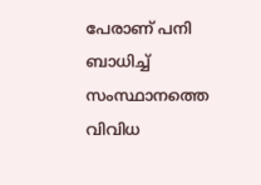പേരാണ് പനി ബാധിച്ച് സംസ്ഥാനത്തെ വിവിധ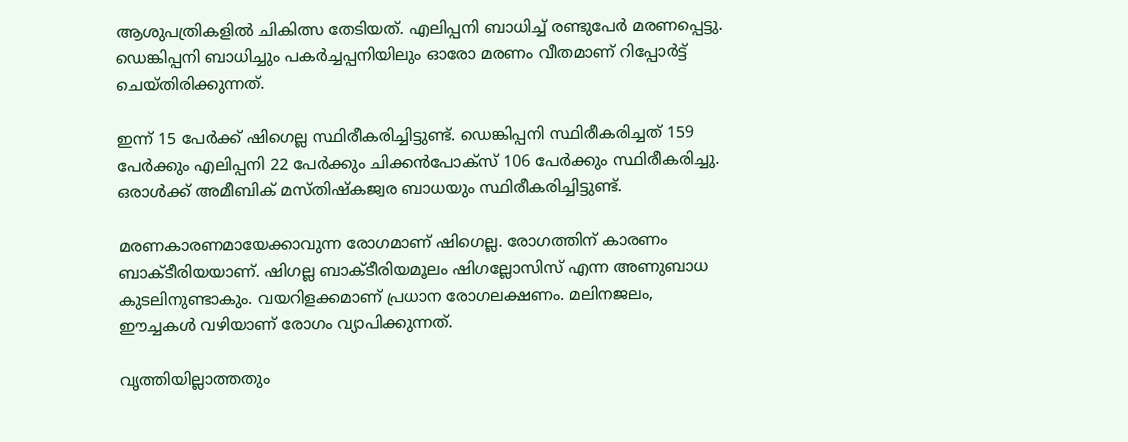ആശുപത്രികളിൽ ചികിത്സ തേടിയത്. എലിപ്പനി ബാധിച്ച് രണ്ടുപേർ മരണപ്പെട്ടു. ഡെങ്കിപ്പനി ബാധിച്ചും പകർച്ചപ്പനിയിലും ഓരോ മരണം വീതമാണ് റിപ്പോർട്ട് ചെയ്തിരിക്കുന്നത്.

ഇന്ന് 15 പേർക്ക് ഷിഗെല്ല സ്ഥിരീകരിച്ചിട്ടുണ്ട്. ഡെങ്കിപ്പനി സ്ഥിരീകരിച്ചത് 159 പേർക്കും എലിപ്പനി 22 പേ‍ർക്കും ചിക്കൻപോക്സ് 106 പേർക്കും സ്ഥിരീകരിച്ചു. ഒരാൾക്ക് അമീബിക് മസ്തിഷ്കജ്വര ബാധയും സ്ഥിരീകരിച്ചിട്ടുണ്ട്.

മരണകാരണമായേക്കാവുന്ന രോഗമാണ് ഷിഗെല്ല. രോഗത്തിന് കാരണം ബാക്ടീരിയയാണ്. ഷിഗല്ല ബാക്ടീരിയമൂലം ഷിഗല്ലോസിസ് എന്ന അണുബാധ കുടലിനുണ്ടാകും. വയറിളക്കമാണ് പ്രധാന രോഗലക്ഷണം. മലിനജലം, ഈച്ചകൾ വഴിയാണ് രോഗം വ്യാപിക്കുന്നത്.

വൃത്തിയില്ലാത്തതും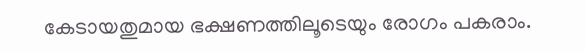കേടായതുമായ ഭക്ഷണത്തിലൂടെയും രോഗം പകരാം.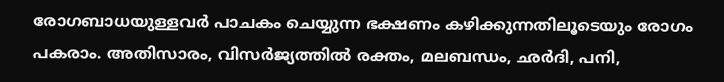രോഗബാധയുള്ളവർ പാചകം ചെയ്യുന്ന ഭക്ഷണം കഴിക്കുന്നതിലൂടെയും രോഗം പകരാം. അതിസാരം, വിസർജ്യത്തിൽ രക്തം, മലബന്ധം, ഛർദി, പനി,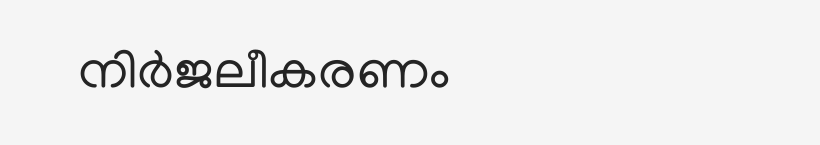നിർജലീകരണം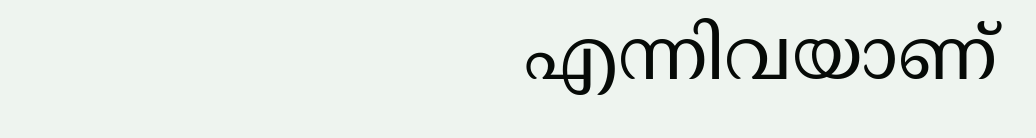എന്നിവയാണ്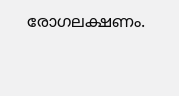രോഗലക്ഷണം.